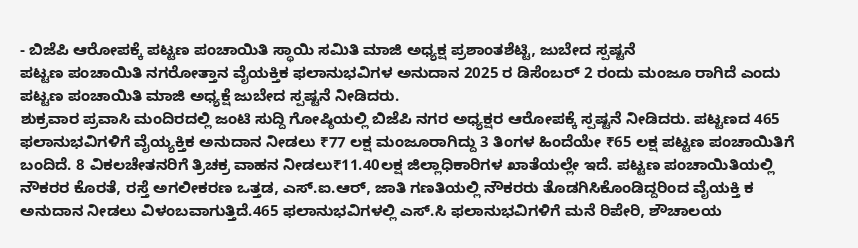- ಬಿಜೆಪಿ ಆರೋಪಕ್ಕೆ ಪಟ್ಟಣ ಪಂಚಾಯಿತಿ ಸ್ಥಾಯಿ ಸಮಿತಿ ಮಾಜಿ ಅಧ್ಯಕ್ಷ ಪ್ರಶಾಂತಶೆಟ್ಟಿ, ಜುಬೇದ ಸ್ಪಷ್ಟನೆ
ಪಟ್ಟಣ ಪಂಚಾಯಿತಿ ನಗರೋತ್ತಾನ ವೈಯಕ್ತಿಕ ಫಲಾನುಭವಿಗಳ ಅನುದಾನ 2025 ರ ಡಿಸೆಂಬರ್ 2 ರಂದು ಮಂಜೂ ರಾಗಿದೆ ಎಂದು ಪಟ್ಟಣ ಪಂಚಾಯಿತಿ ಮಾಜಿ ಅಧ್ಯಕ್ಷೆ ಜುಬೇದ ಸ್ಪಷ್ಟನೆ ನೀಡಿದರು.
ಶುಕ್ರವಾರ ಪ್ರವಾಸಿ ಮಂದಿರದಲ್ಲಿ ಜಂಟಿ ಸುದ್ದಿ ಗೋಷ್ಠಿಯಲ್ಲಿ ಬಿಜೆಪಿ ನಗರ ಅಧ್ಯಕ್ಷರ ಆರೋಪಕ್ಕೆ ಸ್ಪಷ್ಟನೆ ನೀಡಿದರು. ಪಟ್ಟಣದ 465 ಫಲಾನುಭವಿಗಳಿಗೆ ವೈಯ್ಯಕ್ತಿಕ ಅನುದಾನ ನೀಡಲು ₹77 ಲಕ್ಷ ಮಂಜೂರಾಗಿದ್ದು 3 ತಿಂಗಳ ಹಿಂದೆಯೇ ₹65 ಲಕ್ಷ ಪಟ್ಟಣ ಪಂಚಾಯಿತಿಗೆ ಬಂದಿದೆ. 8 ವಿಕಲಚೇತನರಿಗೆ ತ್ರಿಚಕ್ರ ವಾಹನ ನೀಡಲು₹11.40ಲಕ್ಷ ಜಿಲ್ಲಾಧಿಕಾರಿಗಳ ಖಾತೆಯಲ್ಲೇ ಇದೆ. ಪಟ್ಟಣ ಪಂಚಾಯಿತಿಯಲ್ಲಿ ನೌಕರರ ಕೊರತೆ, ರಸ್ತೆ ಅಗಲೀಕರಣ ಒತ್ತಡ, ಎಸ್.ಐ.ಆರ್, ಜಾತಿ ಗಣತಿಯಲ್ಲಿ ನೌಕರರು ತೊಡಗಿಸಿಕೊಂಡಿದ್ದರಿಂದ ವೈಯಕ್ತಿ ಕ ಅನುದಾನ ನೀಡಲು ವಿಳಂಬವಾಗುತ್ತಿದೆ.465 ಫಲಾನುಭವಿಗಳಲ್ಲಿ ಎಸ್.ಸಿ ಫಲಾನುಭವಿಗಳಿಗೆ ಮನೆ ರಿಪೇರಿ, ಶೌಚಾಲಯ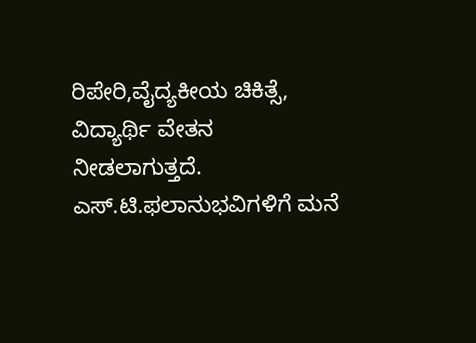ರಿಪೇರಿ,ವೈದ್ಯಕೀಯ ಚಿಕಿತ್ಸೆ, ವಿದ್ಯಾರ್ಥಿ ವೇತನ ನೀಡಲಾಗುತ್ತದೆ. ಎಸ್.ಟಿ.ಫಲಾನುಭವಿಗಳಿಗೆ ಮನೆ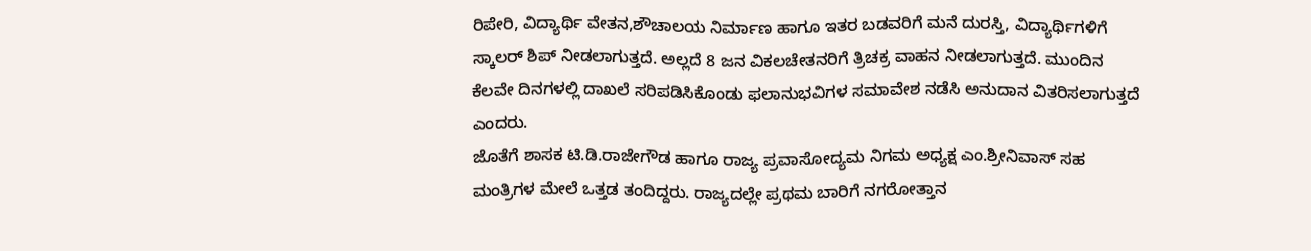ರಿಪೇರಿ, ವಿದ್ಯಾರ್ಥಿ ವೇತನ,ಶೌಚಾಲಯ ನಿರ್ಮಾಣ ಹಾಗೂ ಇತರ ಬಡವರಿಗೆ ಮನೆ ದುರಸ್ತಿ, ವಿದ್ಯಾರ್ಥಿಗಳಿಗೆ ಸ್ಕಾಲರ್ ಶಿಪ್ ನೀಡಲಾಗುತ್ತದೆ. ಅಲ್ಲದೆ 8 ಜನ ವಿಕಲಚೇತನರಿಗೆ ತ್ರಿಚಕ್ರ ವಾಹನ ನೀಡಲಾಗುತ್ತದೆ. ಮುಂದಿನ ಕೆಲವೇ ದಿನಗಳಲ್ಲಿ ದಾಖಲೆ ಸರಿಪಡಿಸಿಕೊಂಡು ಫಲಾನುಭವಿಗಳ ಸಮಾವೇಶ ನಡೆಸಿ ಅನುದಾನ ವಿತರಿಸಲಾಗುತ್ತದೆ ಎಂದರು.
ಜೊತೆಗೆ ಶಾಸಕ ಟಿ.ಡಿ.ರಾಜೇಗೌಡ ಹಾಗೂ ರಾಜ್ಯ ಪ್ರವಾಸೋದ್ಯಮ ನಿಗಮ ಅಧ್ಯಕ್ಷ ಎಂ.ಶ್ರೀನಿವಾಸ್ ಸಹ ಮಂತ್ರಿಗಳ ಮೇಲೆ ಒತ್ತಡ ತಂದಿದ್ದರು. ರಾಜ್ಯದಲ್ಲೇ ಪ್ರಥಮ ಬಾರಿಗೆ ನಗರೋತ್ತಾನ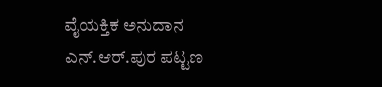ವೈಯಕ್ತಿಕ ಅನುದಾನ ಎನ್.ಆರ್.ಪುರ ಪಟ್ಟಣ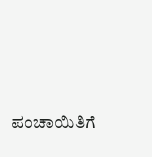ಪಂಚಾಯಿತಿಗೆ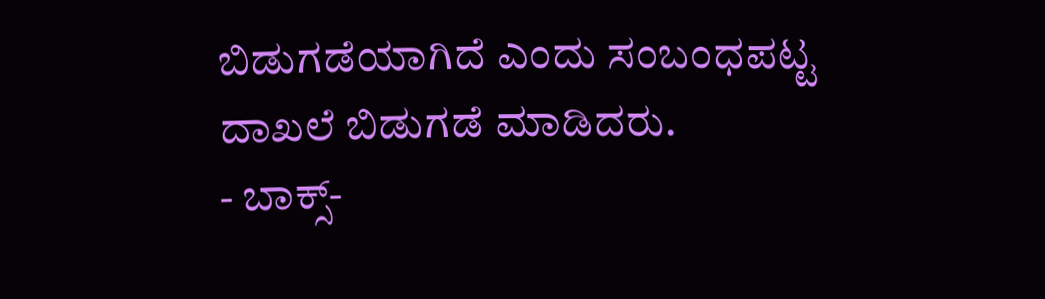ಬಿಡುಗಡೆಯಾಗಿದೆ ಎಂದು ಸಂಬಂಧಪಟ್ಟ ದಾಖಲೆ ಬಿಡುಗಡೆ ಮಾಡಿದರು.
- ಬಾಕ್ಸ್-